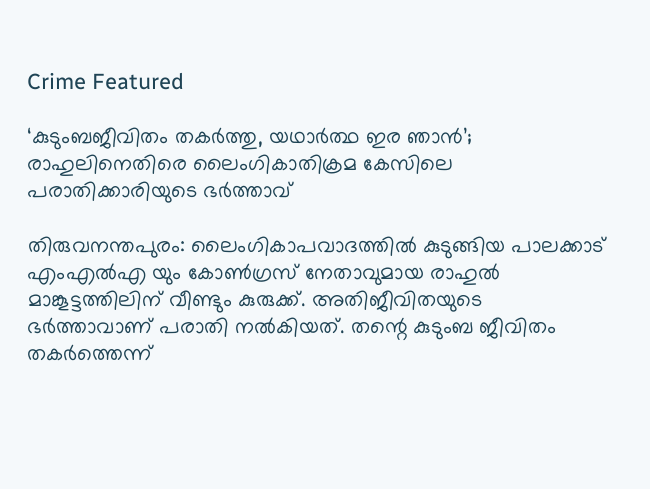Crime Featured

‘കുടുംബജീവിതം തകര്‍ത്തു, യഥാർത്ഥ ഇര ഞാൻ’; രാഹുലിനെതിരെ ലൈംഗികാതിക്രമ കേസിലെ പരാതിക്കാരിയുടെ ഭർത്താവ്

തിരുവനന്തപുരം: ലൈംഗികാപവാദത്തില്‍ കുടുങ്ങിയ പാലക്കാട് എംഎല്‍എ യും കോണ്‍ഗ്രസ് നേതാവുമായ രാഹുല്‍ മാങ്കൂട്ടത്തിലിന് വീണ്ടും കുരുക്ക്. അതിജീവിതയുടെ ഭർത്താവാണ് പരാതി നൽകിയത്. തന്റെ കുടുംബ ജീവിതം തകർത്തെന്ന്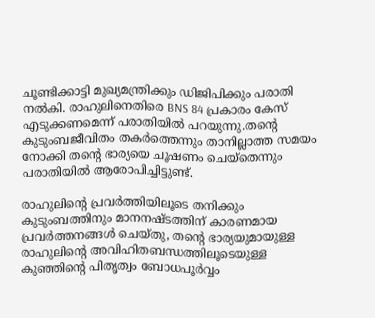ചൂണ്ടിക്കാട്ടി മുഖ്യമന്ത്രിക്കും ഡിജിപിക്കും പരാതി നൽകി. രാഹുലിനെതിരെ BNS 84 പ്രകാരം കേസ് എടുക്കണമെന്ന് പരാതിയിൽ പറയുന്നു.തന്റെ കുടുംബജീവിതം തകര്‍ത്തെന്നും താനില്ലാത്ത സമയം നോക്കി തന്റെ ഭാര്യയെ ചൂഷണം ചെയ്‌തെന്നും പരാതിയില്‍ ആരോപിച്ചിട്ടുണ്ട്.

രാഹുലിന്റെ പ്രവര്‍ത്തിയിലൂടെ തനിക്കും കുടുംബത്തിനും മാനനഷ്ടത്തിന് കാരണമായ പ്രവര്‍ത്തനങ്ങള്‍ ചെയ്തു, തന്റെ ഭാര്യയുമായുള്ള രാഹുലിന്റെ അവിഹിതബന്ധത്തിലൂടെയുള്ള കുഞ്ഞിന്റെ പിതൃത്വം ബോധപൂര്‍വ്വം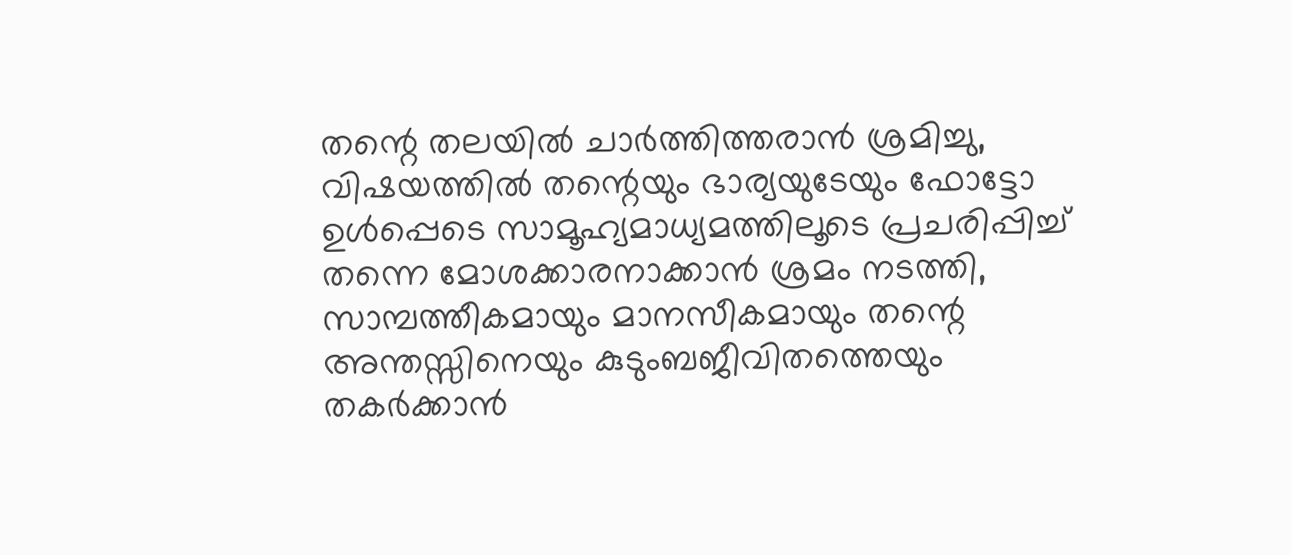തന്റെ തലയില്‍ ചാര്‍ത്തിത്തരാന്‍ ശ്രമിച്ചു, വിഷയത്തില്‍ തന്റെയും ഭാര്യയുടേയും ഫോട്ടോ ഉള്‍പ്പെടെ സാമൂഹ്യമാധ്യമത്തിലൂടെ പ്രചരിപ്പിച്ച് തന്നെ മോശക്കാരനാക്കാന്‍ ശ്രമം നടത്തി, സാമ്പത്തീകമായും മാനസീകമായും തന്റെ അന്തസ്സിനെയും കുടുംബജീവിതത്തെയും തകര്‍ക്കാന്‍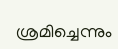ശ്രമിച്ചെന്നും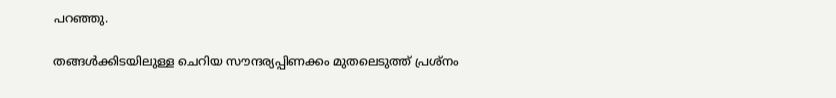പറഞ്ഞു.

തങ്ങള്‍ക്കിടയിലുള്ള ചെറിയ സൗന്ദര്യപ്പിണക്കം മുതലെടുത്ത് പ്രശ്‌നം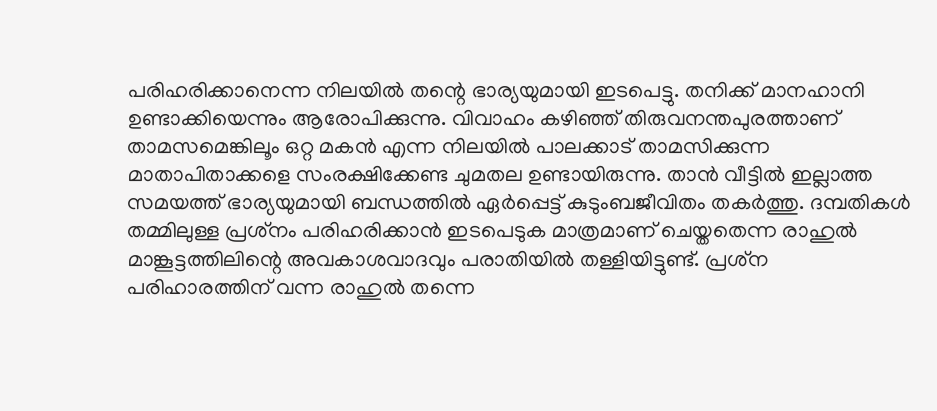പരിഹരിക്കാനെന്ന നിലയില്‍ തന്റെ ഭാര്യയുമായി ഇടപെട്ടു. തനിക്ക് മാനഹാനി ഉണ്ടാക്കിയെന്നും ആരോപിക്കുന്നു. വിവാഹം കഴിഞ്ഞ് തിരുവനന്തപുരത്താണ് താമസമെങ്കിലൂം ഒറ്റ മകന്‍ എന്ന നിലയില്‍ പാലക്കാട് താമസിക്കുന്ന മാതാപിതാക്കളെ സംരക്ഷിക്കേണ്ട ചുമതല ഉണ്ടായിരുന്നു. താന്‍ വീട്ടില്‍ ഇല്ലാത്ത സമയത്ത് ഭാര്യയുമായി ബന്ധത്തില്‍ ഏര്‍പ്പെട്ട് കുടുംബജീവിതം തകര്‍ത്തു. ദമ്പതികള്‍ തമ്മിലുള്ള പ്രശ്‌നം പരിഹരിക്കാന്‍ ഇടപെടുക മാത്രമാണ് ചെയ്തതെന്ന രാഹുല്‍ മാങ്കൂട്ടത്തിലിന്റെ അവകാശവാദവും പരാതിയില്‍ തള്ളിയിട്ടുണ്ട്. പ്രശ്‌ന പരിഹാരത്തിന് വന്ന രാഹുല്‍ തന്നെ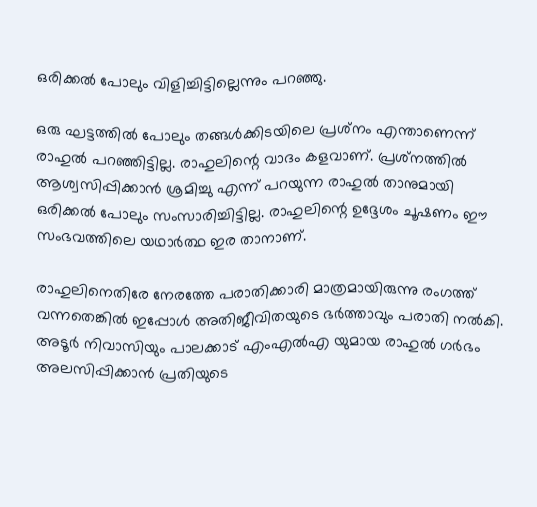ഒരിക്കല്‍ പോലും വിളിച്ചിട്ടില്ലെന്നും പറഞ്ഞു.

ഒരു ഘട്ടത്തില്‍ പോലും തങ്ങള്‍ക്കിടയിലെ പ്രശ്‌നം എന്താണെന്ന് രാഹുല്‍ പറഞ്ഞിട്ടില്ല. രാഹുലിന്റെ വാദം കളവാണ്. പ്രശ്‌നത്തില്‍ ആശ്വസിപ്പിക്കാന്‍ ശ്രമിച്ചു എന്ന് പറയുന്ന രാഹുല്‍ താനുമായി ഒരിക്കല്‍ പോലും സംസാരിച്ചിട്ടില്ല. രാഹുലിന്റെ ഉദ്ദേശം ചൂഷണം ഈ സംഭവത്തിലെ യഥാര്‍ത്ഥ ഇര താനാണ്.

രാഹുലിനെതിരേ നേരത്തേ പരാതിക്കാരി മാത്രമായിരുന്നു രംഗത്ത് വന്നതെങ്കില്‍ ഇപ്പോള്‍ അതിജീവിതയുടെ ഭര്‍ത്താവും പരാതി നല്‍കി. അടൂര്‍ നിവാസിയും പാലക്കാട് എംഎല്‍എ യുമായ രാഹുല്‍ ഗര്‍ഭം അലസിപ്പിക്കാന്‍ പ്രതിയുടെ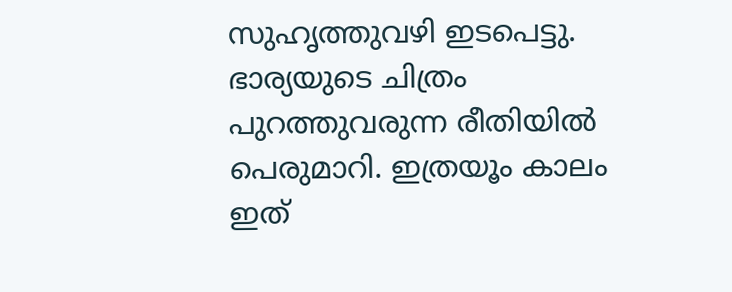സുഹൃത്തുവഴി ഇടപെട്ടു. ഭാര്യയുടെ ചിത്രം പുറത്തുവരുന്ന രീതിയില്‍ പെരുമാറി. ഇത്രയൂം കാലം ഇത്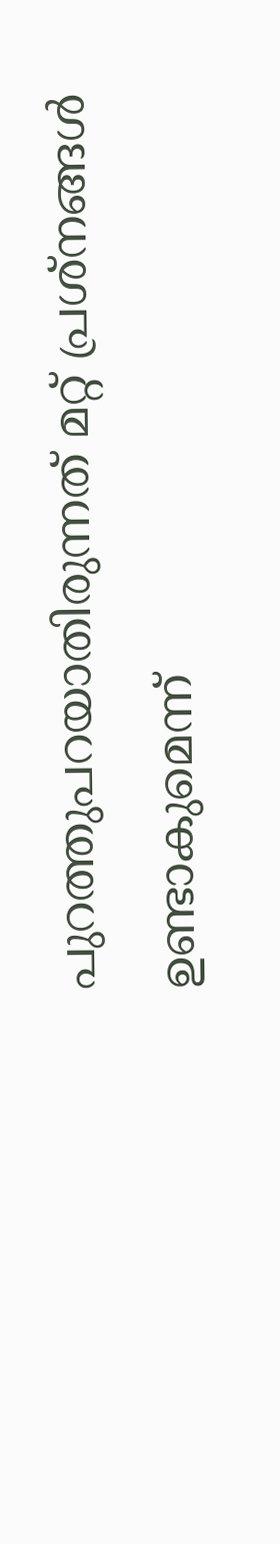പുറത്തുപറയാതിരുന്നത് മറ്റ് പ്രശ്‌നങ്ങള്‍ ഉണ്ടാകുമെന്ന്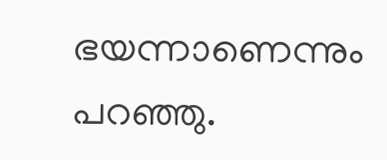ഭയന്നാണെന്നും പറഞ്ഞു.